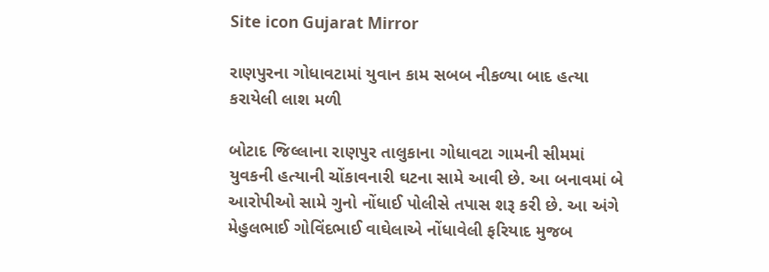Site icon Gujarat Mirror

રાણપુરના ગોધાવટામાં યુવાન કામ સબબ નીકળ્યા બાદ હત્યા કરાયેલી લાશ મળી

બોટાદ જિલ્લાના રાણપુર તાલુકાના ગોધાવટા ગામની સીમમાં યુવકની હત્યાની ચોંકાવનારી ઘટના સામે આવી છે. આ બનાવમાં બે આરોપીઓ સામે ગુનો નોંધાઈ પોલીસે તપાસ શરૂ કરી છે. આ અંગે મેહુલભાઈ ગોવિંદભાઈ વાઘેલાએ નોંધાવેલી ફરિયાદ મુજબ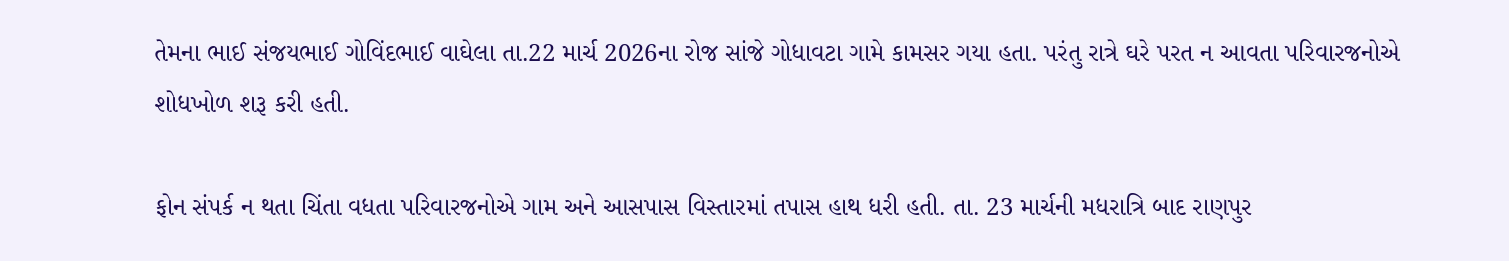તેમના ભાઈ સંજયભાઈ ગોવિંદભાઈ વાઘેલા તા.22 માર્ચ 2026ના રોજ સાંજે ગોધાવટા ગામે કામસર ગયા હતા. પરંતુ રાત્રે ઘરે પરત ન આવતા પરિવારજનોએ શોધખોળ શરૂ કરી હતી.

ફોન સંપર્ક ન થતા ચિંતા વધતા પરિવારજનોએ ગામ અને આસપાસ વિસ્તારમાં તપાસ હાથ ધરી હતી. તા. 23 માર્ચની મધરાત્રિ બાદ રાણપુર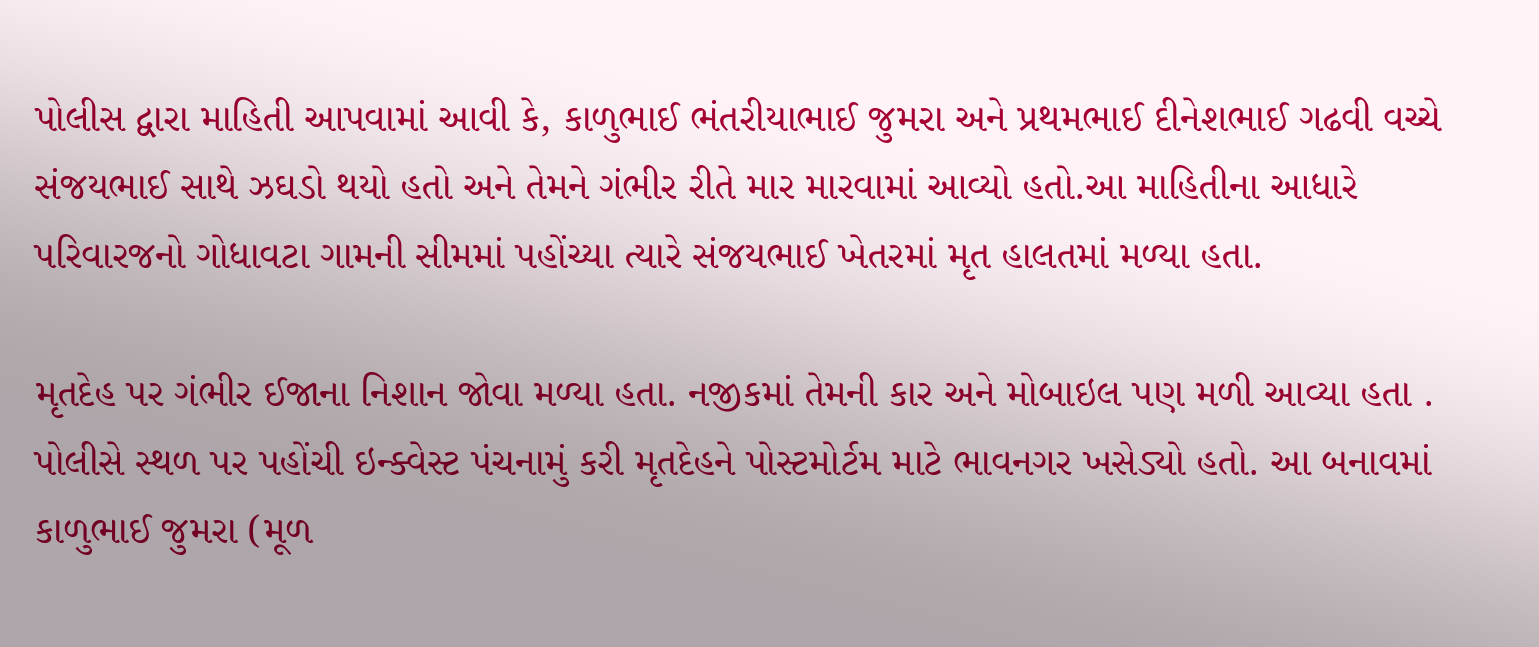પોલીસ દ્વારા માહિતી આપવામાં આવી કે, કાળુભાઈ ભંતરીયાભાઈ જુમરા અને પ્રથમભાઈ દીનેશભાઈ ગઢવી વચ્ચે સંજયભાઈ સાથે ઝઘડો થયો હતો અને તેમને ગંભીર રીતે માર મારવામાં આવ્યો હતો.આ માહિતીના આધારે પરિવારજનો ગોધાવટા ગામની સીમમાં પહોંચ્યા ત્યારે સંજયભાઈ ખેતરમાં મૃત હાલતમાં મળ્યા હતા.

મૃતદેહ પર ગંભીર ઈજાના નિશાન જોવા મળ્યા હતા. નજીકમાં તેમની કાર અને મોબાઇલ પણ મળી આવ્યા હતા . પોલીસે સ્થળ પર પહોંચી ઇન્ક્વેસ્ટ પંચનામું કરી મૃતદેહને પોસ્ટમોર્ટમ માટે ભાવનગર ખસેડ્યો હતો. આ બનાવમાં કાળુભાઈ જુમરા (મૂળ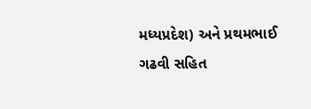મધ્યપ્રદેશ) અને પ્રથમભાઈ ગઢવી સહિત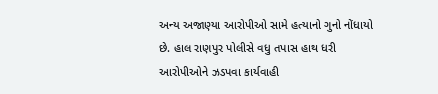અન્ય અજાણ્યા આરોપીઓ સામે હત્યાનો ગુનો નોંધાયો છે. હાલ રાણપુર પોલીસે વધુ તપાસ હાથ ધરી આરોપીઓને ઝડપવા કાર્યવાહી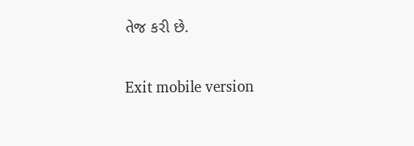તેજ કરી છે.

Exit mobile version